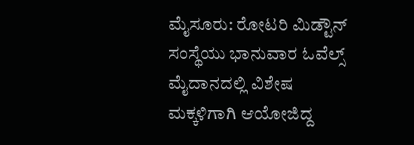ಮೈಸೂರು: ರೋಟರಿ ಮಿಡ್ಟೌನ್ ಸಂಸ್ಥೆಯು ಭಾನುವಾರ ಓವೆಲ್ಸ್ ಮೈದಾನದಲ್ಲಿ ವಿಶೇಷ ಮಕ್ಕಳಿಗಾಗಿ ಆಯೋಜಿದ್ದ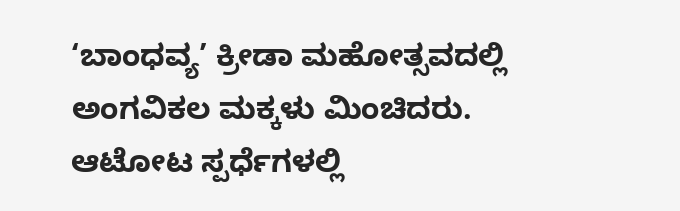‘ಬಾಂಧವ್ಯ’ ಕ್ರೀಡಾ ಮಹೋತ್ಸವದಲ್ಲಿ ಅಂಗವಿಕಲ ಮಕ್ಕಳು ಮಿಂಚಿದರು. ಆಟೋಟ ಸ್ಪರ್ಧೆಗಳಲ್ಲಿ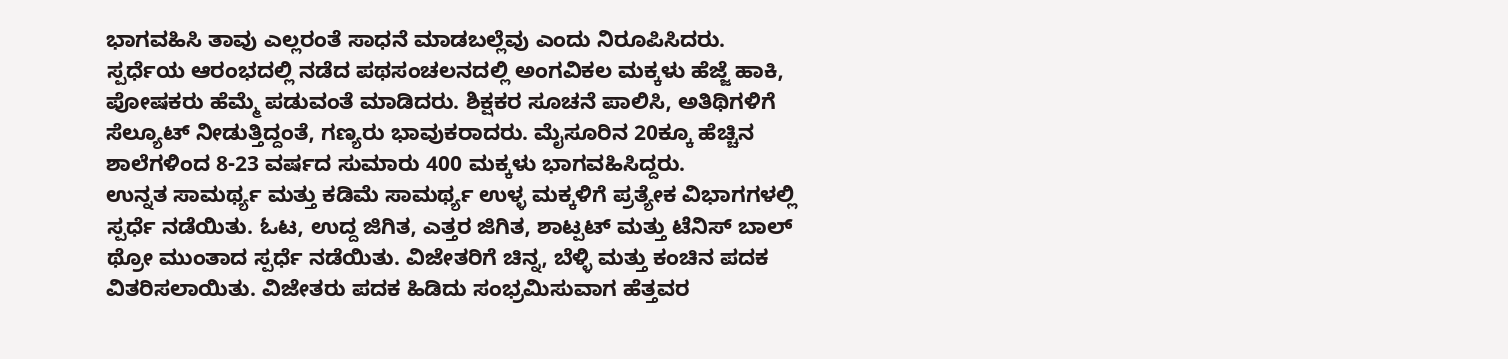ಭಾಗವಹಿಸಿ ತಾವು ಎಲ್ಲರಂತೆ ಸಾಧನೆ ಮಾಡಬಲ್ಲೆವು ಎಂದು ನಿರೂಪಿಸಿದರು.
ಸ್ಪರ್ಧೆಯ ಆರಂಭದಲ್ಲಿ ನಡೆದ ಪಥಸಂಚಲನದಲ್ಲಿ ಅಂಗವಿಕಲ ಮಕ್ಕಳು ಹೆಜ್ಜೆ ಹಾಕಿ, ಪೋಷಕರು ಹೆಮ್ಮೆ ಪಡುವಂತೆ ಮಾಡಿದರು. ಶಿಕ್ಷಕರ ಸೂಚನೆ ಪಾಲಿಸಿ, ಅತಿಥಿಗಳಿಗೆ ಸೆಲ್ಯೂಟ್ ನೀಡುತ್ತಿದ್ದಂತೆ, ಗಣ್ಯರು ಭಾವುಕರಾದರು. ಮೈಸೂರಿನ 20ಕ್ಕೂ ಹೆಚ್ಚಿನ ಶಾಲೆಗಳಿಂದ 8-23 ವರ್ಷದ ಸುಮಾರು 400 ಮಕ್ಕಳು ಭಾಗವಹಿಸಿದ್ದರು.
ಉನ್ನತ ಸಾಮರ್ಥ್ಯ ಮತ್ತು ಕಡಿಮೆ ಸಾಮರ್ಥ್ಯ ಉಳ್ಳ ಮಕ್ಕಳಿಗೆ ಪ್ರತ್ಯೇಕ ವಿಭಾಗಗಳಲ್ಲಿ ಸ್ಪರ್ಧೆ ನಡೆಯಿತು. ಓಟ, ಉದ್ದ ಜಿಗಿತ, ಎತ್ತರ ಜಿಗಿತ, ಶಾಟ್ಪಟ್ ಮತ್ತು ಟೆನಿಸ್ ಬಾಲ್ ಥ್ರೋ ಮುಂತಾದ ಸ್ಪರ್ಧೆ ನಡೆಯಿತು. ವಿಜೇತರಿಗೆ ಚಿನ್ನ, ಬೆಳ್ಳಿ ಮತ್ತು ಕಂಚಿನ ಪದಕ ವಿತರಿಸಲಾಯಿತು. ವಿಜೇತರು ಪದಕ ಹಿಡಿದು ಸಂಭ್ರಮಿಸುವಾಗ ಹೆತ್ತವರ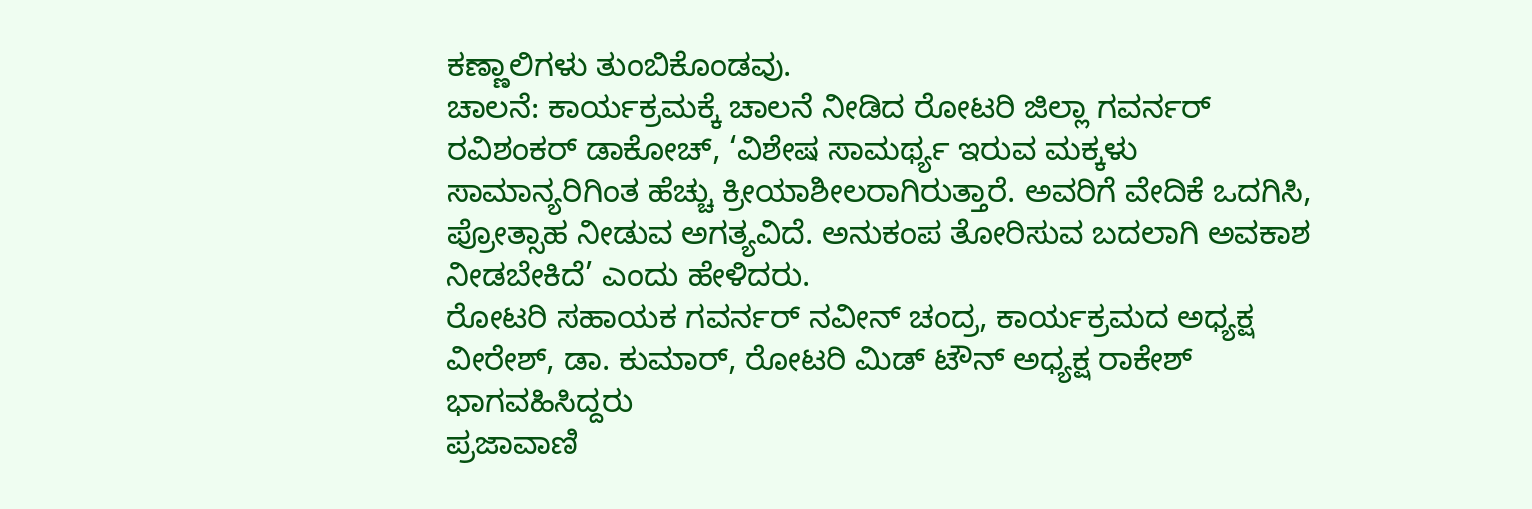ಕಣ್ಣಾಲಿಗಳು ತುಂಬಿಕೊಂಡವು.
ಚಾಲನೆ: ಕಾರ್ಯಕ್ರಮಕ್ಕೆ ಚಾಲನೆ ನೀಡಿದ ರೋಟರಿ ಜಿಲ್ಲಾ ಗವರ್ನರ್ ರವಿಶಂಕರ್ ಡಾಕೋಚ್, ‘ವಿಶೇಷ ಸಾಮರ್ಥ್ಯ ಇರುವ ಮಕ್ಕಳು ಸಾಮಾನ್ಯರಿಗಿಂತ ಹೆಚ್ಚು ಕ್ರೀಯಾಶೀಲರಾಗಿರುತ್ತಾರೆ. ಅವರಿಗೆ ವೇದಿಕೆ ಒದಗಿಸಿ, ಪ್ರೋತ್ಸಾಹ ನೀಡುವ ಅಗತ್ಯವಿದೆ. ಅನುಕಂಪ ತೋರಿಸುವ ಬದಲಾಗಿ ಅವಕಾಶ ನೀಡಬೇಕಿದೆ’ ಎಂದು ಹೇಳಿದರು.
ರೋಟರಿ ಸಹಾಯಕ ಗವರ್ನರ್ ನವೀನ್ ಚಂದ್ರ, ಕಾರ್ಯಕ್ರಮದ ಅಧ್ಯಕ್ಷ ವೀರೇಶ್, ಡಾ. ಕುಮಾರ್, ರೋಟರಿ ಮಿಡ್ ಟೌನ್ ಅಧ್ಯಕ್ಷ ರಾಕೇಶ್ ಭಾಗವಹಿಸಿದ್ದರು
ಪ್ರಜಾವಾಣಿ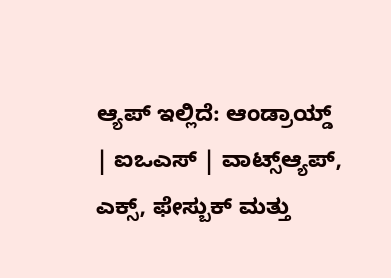ಆ್ಯಪ್ ಇಲ್ಲಿದೆ: ಆಂಡ್ರಾಯ್ಡ್ | ಐಒಎಸ್ | ವಾಟ್ಸ್ಆ್ಯಪ್, ಎಕ್ಸ್, ಫೇಸ್ಬುಕ್ ಮತ್ತು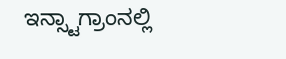ಇನ್ಸ್ಟಾಗ್ರಾಂನಲ್ಲಿ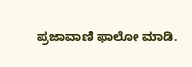ಪ್ರಜಾವಾಣಿ ಫಾಲೋ ಮಾಡಿ.